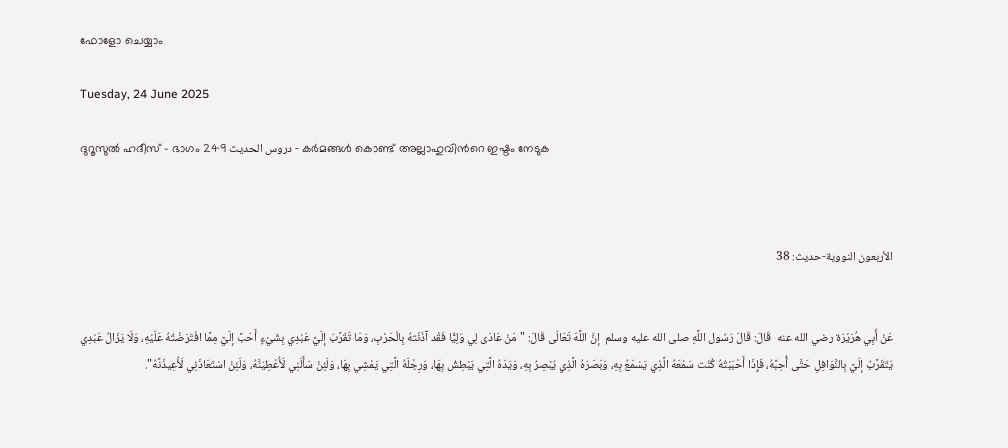ഫോളോ ചെയ്യാം

Tuesday, 24 June 2025

ദുറൂസുല്‍ ഹദീസ് - ഭാഗം 249 دروس الحديث - കര്‍മങ്ങള്‍ കൊണ്ട് അല്ലാഹുവിന്‍റെ ഇഷ്ടം നേടുക



الأربعون النووية-حديث: 38


عَنْ أَبِي هُرَيْرَة رضي الله عنه  قَالَ: قَالَ رَسُول اللَّهِ صلى الله عليه وسلم  إنَّ اللَّهَ تَعَالَى قَالَ: "مَنْ عَادَى لِي وَلِيًّا فَقْد آذَنْتهُ بِالْحَرْبِ، وَمَا تَقَرَّبَ إلَيَّ عَبْدِي بِشَيْءٍ أَحَبَّ إلَيَّ مِمَّا افْتَرَضْتُهُ عَلَيْهِ، وَلَا يَزَالُ عَبْدِي يَتَقَرَّبُ إلَيَّ بِالنَّوَافِلِ حَتَّى أُحِبَّهُ، فَإِذَا أَحْبَبْتُهُ كُنْت سَمْعَهُ الَّذِي يَسْمَعُ بِهِ، وَبَصَرَهُ الَّذِي يُبْصِرُ بِهِ، وَيَدَهُ الَّتِي يَبْطِشُ بِهَا، وَرِجْلَهُ الَّتِي يَمْشِي بِهَا، وَلَئِنْ سَأَلَنِي لَأُعْطِيَنَّهُ، وَلَئِنْ اسْتَعَاذَنِي لَأُعِيذَنَّهُ".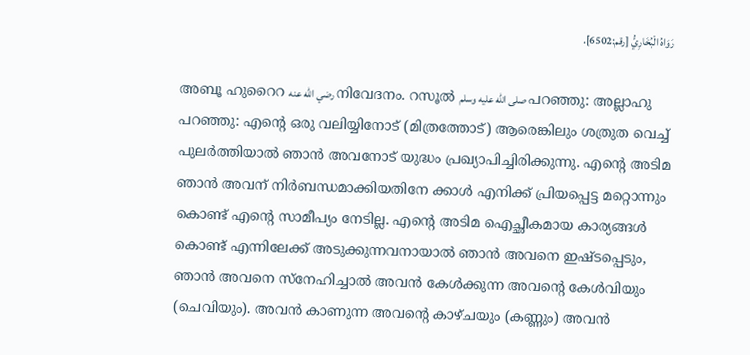رَوَاهُ الْبُخَارِيُّ [رقم:6502].

അബൂ ഹുറൈറ رضي الله عنه നിവേദനം. റസൂല്‍ صلى الله عليه وسلم പറഞ്ഞു: അല്ലാഹു പറഞ്ഞു: എന്‍റെ ഒരു വലിയ്യിനോട് (മിത്രത്തോട്) ആരെങ്കിലും ശത്രുത വെച്ച് പുലര്‍ത്തിയാല്‍ ഞാന്‍ അവനോട് യുദ്ധം പ്രഖ്യാപിച്ചിരിക്കുന്നു. എന്‍റെ അടിമ ഞാൻ അവന് നിര്‍ബന്ധമാക്കിയതിനേ ക്കാള്‍ എനിക്ക് പ്രിയപ്പെട്ട മറ്റൊന്നും കൊണ്ട് എന്‍റെ സാമീപ്യം നേടില്ല. എന്‍റെ അടിമ ഐച്ഛീകമായ കാര്യങ്ങള്‍ കൊണ്ട് എന്നിലേക്ക് അടുക്കുന്നവനായാല്‍ ഞാന്‍ അവനെ ഇഷ്ടപ്പെടും,  ഞാന്‍ അവനെ സ്നേഹിച്ചാല്‍ അവന്‍ കേള്‍ക്കുന്ന അവന്‍റെ കേള്‍വിയും (ചെവിയും). അവന്‍ കാണുന്ന അവന്‍റെ കാഴ്ചയും (കണ്ണും) അവന്‍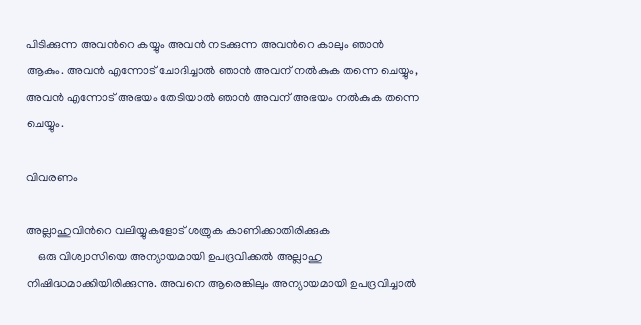പിടിക്കുന്ന അവന്‍റെ കയ്യും അവന്‍ നടക്കുന്ന അവന്‍റെ കാലും ഞാന്‍ ആകും. അവന്‍ എന്നോട് ചോദിച്ചാല്‍ ഞാന്‍ അവന് നല്‍കുക തന്നെ ചെയ്യും, അവന്‍ എന്നോട് അഭയം തേടിയാല്‍ ഞാന്‍ അവന് അഭയം നല്‍കുക തന്നെ ചെയ്യും.

വിവരണം

അല്ലാഹുവിന്‍റെ വലിയ്യുകളോട് ശത്രുക കാണിക്കാതിരിക്കുക
    ഒരു വിശ്വാസിയെ അന്യായമായി ഉപദ്രവിക്കല്‍ അല്ലാഹു നിഷിദ്ധമാക്കിയിരിക്കുന്നു. അവനെ ആരെങ്കിലും അന്യായമായി ഉപദ്രവിച്ചാല്‍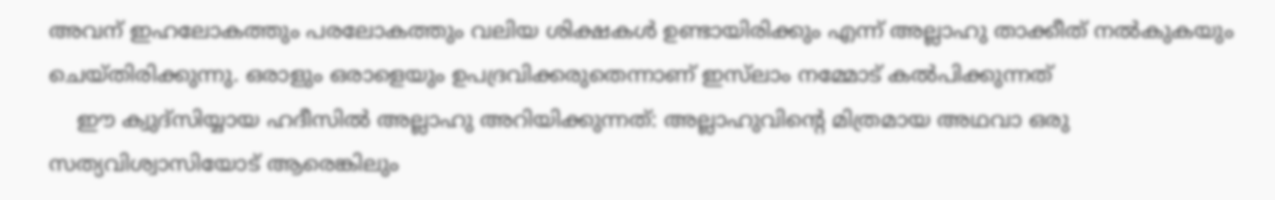അവന് ഇഹലോകത്തും പരലോകത്തും വലിയ ശിക്ഷകള്‍ ഉണ്ടായിരിക്കും എന്ന് അല്ലാഹു താക്കീത് നല്‍കുകയും ചെയ്തിരിക്കുന്നു. ഒരാളും ഒരാളെയും ഉപദ്രവിക്കരുതെന്നാണ് ഇസ്‌ലാം നമ്മോട് കല്‍പിക്കുന്നത്
    ഈ ക്വുദ്സിയ്യായ ഹദീസില്‍ അല്ലാഹു അറിയിക്കുന്നത്: അല്ലാഹുവിന്‍റെ മിത്രമായ അഥവാ ഒരു സത്യവിശ്വാസിയോട് ആരെങ്കിലും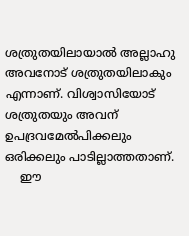ശത്രുതയിലായാല്‍ അല്ലാഹു അവനോട് ശത്രുതയിലാകും എന്നാണ്. വിശ്വാസിയോട് ശത്രുതയും അവന് ഉപദ്രവമേല്‍പിക്കലും ഒരിക്കലും പാടില്ലാത്തതാണ്.
    ഈ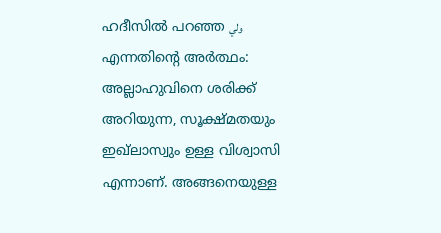ഹദീസില്‍ പറഞ്ഞ ولي എന്നതിന്‍റെ അര്‍ത്ഥം: അല്ലാഹുവിനെ ശരിക്ക് അറിയുന്ന, സൂക്ഷ്മതയും ഇഖ്‌ലാസ്വും ഉള്ള വിശ്വാസി എന്നാണ്. അങ്ങനെയുള്ള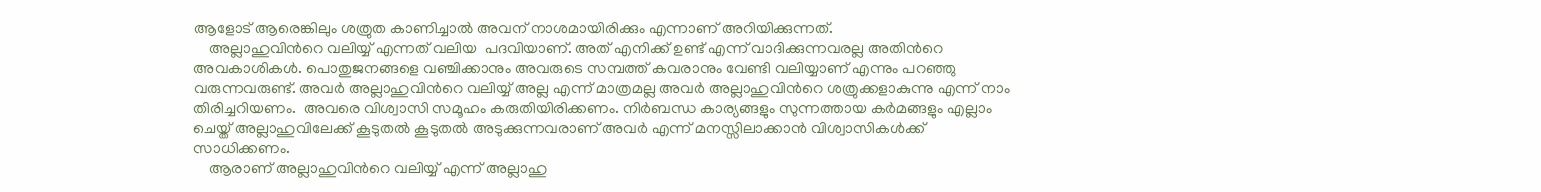ആളോട് ആരെങ്കിലും ശത്രുത കാണിച്ചാല്‍ അവന് നാശമായിരിക്കും എന്നാണ് അറിയിക്കുന്നത്.
    അല്ലാഹുവിന്‍റെ വലിയ്യ്‌ എന്നത് വലിയ  പദവിയാണ്‌. അത് എനിക്ക് ഉണ്ട് എന്ന് വാദിക്കുന്നവരല്ല അതിന്‍റെ അവകാശികള്‍. പൊതുജനങ്ങളെ വഞ്ചിക്കാനും അവരുടെ സമ്പത്ത് കവരാനും വേണ്ടി വലിയ്യാണ് എന്നും പറഞ്ഞു വരുന്നവരുണ്ട്. അവര്‍ അല്ലാഹുവിന്‍റെ വലിയ്യ് അല്ല എന്ന് മാത്രമല്ല അവര്‍ അല്ലാഹുവിന്‍റെ ശത്രുക്കളാകുന്നു എന്ന് നാം തിരിച്ചറിയണം.  അവരെ വിശ്വാസി സമൂഹം കരുതിയിരിക്കണം. നിര്‍ബന്ധ കാര്യങ്ങളും സുന്നത്തായ കര്‍മങ്ങളും എല്ലാം ചെയ്ത് അല്ലാഹുവിലേക്ക് കൂടുതല്‍ കൂടുതല്‍ അടുക്കുന്നവരാണ് അവര്‍ എന്ന് മനസ്സിലാക്കാന്‍ വിശ്വാസികള്‍ക്ക് സാധിക്കണം.
    ആരാണ് അല്ലാഹുവിന്‍റെ വലിയ്യ്‌ എന്ന് അല്ലാഹു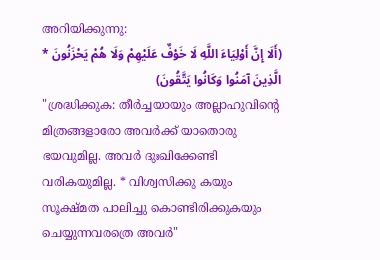അറിയിക്കുന്നു:
(أَلَا إِنَّ أَوْلِيَاءَ اللَّهِ لَا خَوْفٌ عَلَيْهِمْ وَلَا هُمْ يَحْزَنُونَ * الَّذِينَ آمَنُوا وَكَانُوا يَتَّقُونَ)
"ശ്രദ്ധിക്കുക: തീർച്ചയായും അല്ലാഹുവിന്‍റെ മിത്രങ്ങളാരോ അവർക്ക് യാതൊരു ഭയവുമില്ല. അവർ ദുഃഖിക്കേണ്ടി വരികയുമില്ല. * വിശ്വസിക്കു കയും സൂക്ഷ്മത പാലിച്ചു കൊണ്ടിരിക്കുകയും ചെയ്യുന്നവരത്രെ അവർ"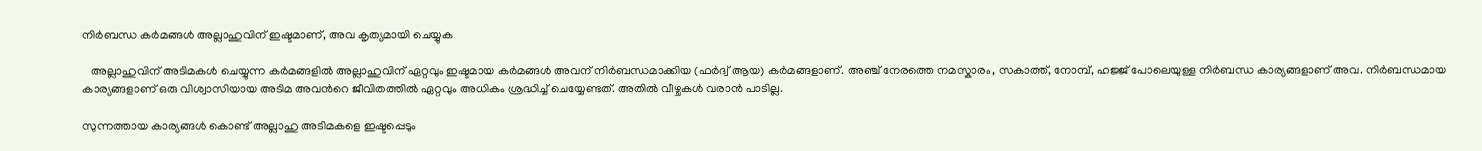നിര്‍ബന്ധ കര്‍മങ്ങള്‍ അല്ലാഹുവിന് ഇഷ്ടമാണ്, അവ കൃത്യമായി ചെയ്യുക

   അല്ലാഹുവിന് അടിമകള്‍ ചെയ്യുന്ന കര്‍മങ്ങളില്‍ അല്ലാഹുവിന് ഏറ്റവും ഇഷ്ടമായ കര്‍മങ്ങള്‍ അവന് നിര്‍ബന്ധമാക്കിയ (ഫര്‍ദ്വ് ആയ) കര്‍മങ്ങളാണ്. അഞ്ച് നേരത്തെ നമസ്കാരം, സകാത്ത്, നോമ്പ്, ഹജ്ജ് പോലെയുള്ള നിര്‍ബന്ധ കാര്യങ്ങളാണ് അവ. നിര്‍ബന്ധമായ കാര്യങ്ങളാണ് ഒരു വിശ്വാസിയായ അടിമ അവന്‍റെ ജീവിതത്തില്‍ ഏറ്റവും അധികം ശ്രദ്ധിച്ച് ചെയ്യേണ്ടത്. അതില്‍ വീഴ്ചകള്‍ വരാന്‍ പാടില്ല.

സുന്നത്തായ കാര്യങ്ങള്‍ കൊണ്ട് അല്ലാഹു അടിമകളെ ഇഷ്ടപ്പെടും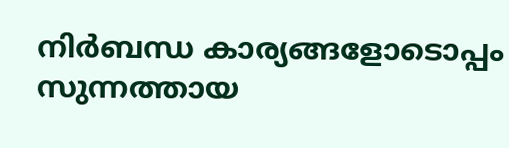നിര്‍ബന്ധ കാര്യങ്ങളോടൊപ്പം സുന്നത്തായ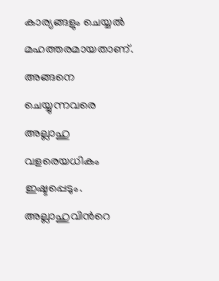കാര്യങ്ങളും ചെയ്യല്‍ മഹത്തരമായതാണ്. അങ്ങനെ ചെയ്യുന്നവരെ അല്ലാഹു വളരെയധികം ഇഷ്ടപ്പെടും. അല്ലാഹുവിന്‍റെ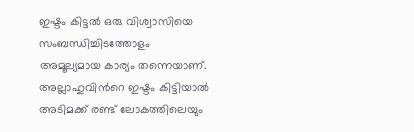ഇഷ്ടം കിട്ടല്‍ ഒരു വിശ്വാസിയെ സംബന്ധിച്ചിടത്തോളം അമൂല്യമായ കാര്യം തന്നെയാണ്. അല്ലാഹുവിന്‍റെ ഇഷ്ടം കിട്ടിയാല്‍ അടിമക്ക് രണ്ട് ലോകത്തിലെയും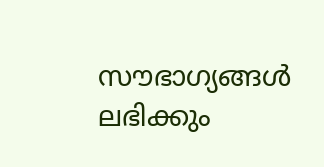സൗഭാഗ്യങ്ങള്‍ ലഭിക്കും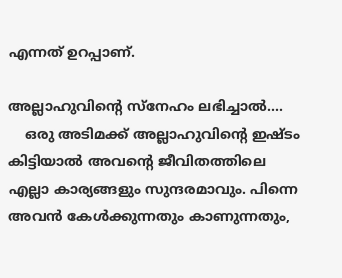എന്നത് ഉറപ്പാണ്.

അല്ലാഹുവിന്‍റെ സ്നേഹം ലഭിച്ചാല്‍....
    ഒരു അടിമക്ക് അല്ലാഹുവിന്‍റെ ഇഷ്ടം കിട്ടിയാല്‍ അവന്‍റെ ജീവിതത്തിലെ എല്ലാ കാര്യങ്ങളും സുന്ദരമാവും. പിന്നെ അവന്‍ കേള്‍ക്കുന്നതും കാണുന്നതും,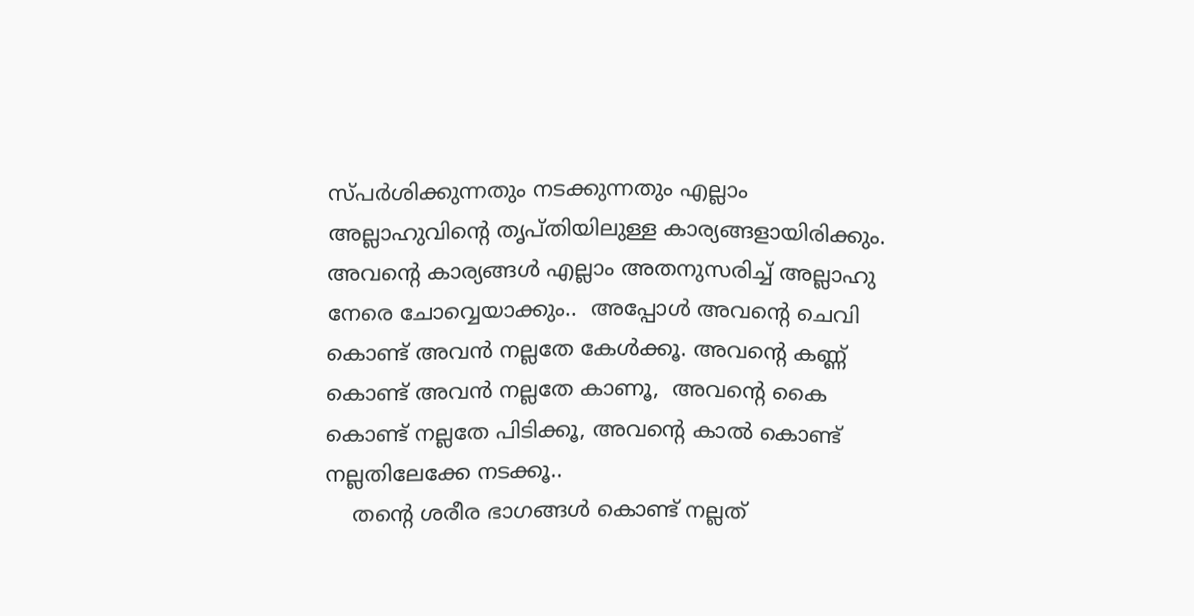സ്പര്‍ശിക്കുന്നതും നടക്കുന്നതും എല്ലാം അല്ലാഹുവിന്‍റെ തൃപ്തിയിലുള്ള കാര്യങ്ങളായിരിക്കും. അവന്‍റെ കാര്യങ്ങള്‍ എല്ലാം അതനുസരിച്ച് അല്ലാഹു നേരെ ചോവ്വെയാക്കും..  അപ്പോള്‍ അവന്‍റെ ചെവി കൊണ്ട് അവന്‍ നല്ലതേ കേള്‍ക്കൂ. അവന്‍റെ കണ്ണ് കൊണ്ട് അവന്‍ നല്ലതേ കാണൂ,  അവന്‍റെ കൈ കൊണ്ട് നല്ലതേ പിടിക്കൂ, അവന്‍റെ കാല്‍ കൊണ്ട് നല്ലതിലേക്കേ നടക്കൂ..
    തന്‍റെ ശരീര ഭാഗങ്ങള്‍ കൊണ്ട് നല്ലത്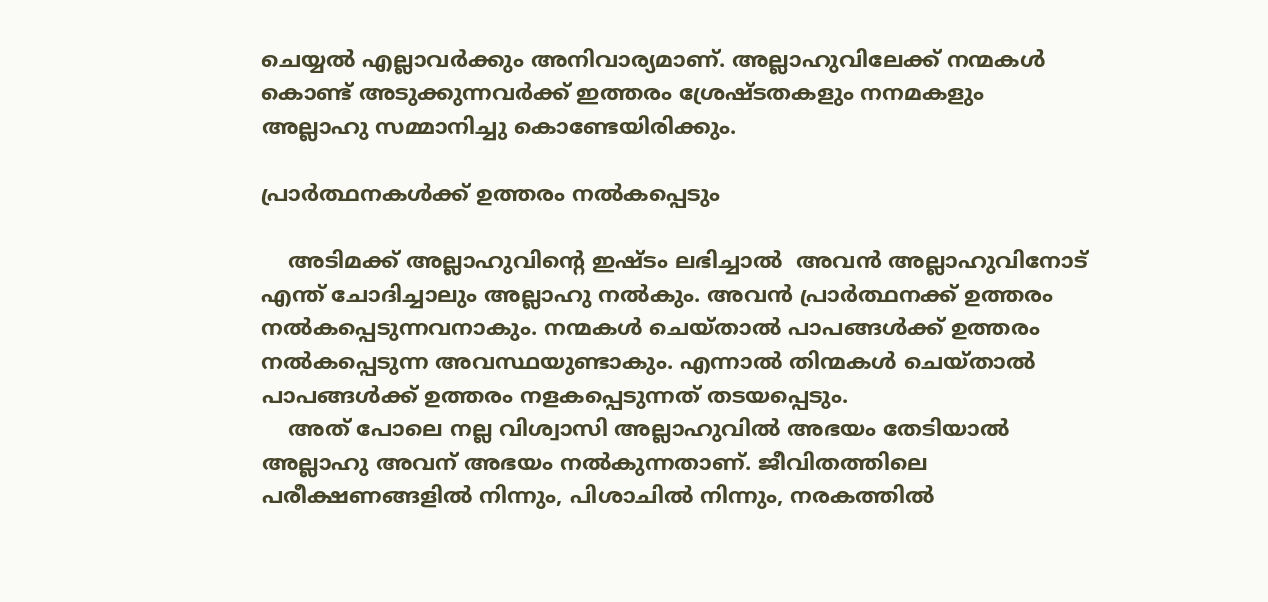ചെയ്യല്‍ എല്ലാവര്‍ക്കും അനിവാര്യമാണ്. അല്ലാഹുവിലേക്ക് നന്മകള്‍ കൊണ്ട് അടുക്കുന്നവര്‍ക്ക് ഇത്തരം ശ്രേഷ്ടതകളും നനമകളും അല്ലാഹു സമ്മാനിച്ചു കൊണ്ടേയിരിക്കും.

പ്രാര്‍ത്ഥനകള്‍ക്ക് ഉത്തരം നല്‍കപ്പെടും

    അടിമക്ക് അല്ലാഹുവിന്‍റെ ഇഷ്ടം ലഭിച്ചാല്‍  അവന്‍ അല്ലാഹുവിനോട് എന്ത് ചോദിച്ചാലും അല്ലാഹു നല്‍കും. അവന്‍ പ്രാര്‍ത്ഥനക്ക് ഉത്തരം നല്‍കപ്പെടുന്നവനാകും. നന്മകള്‍ ചെയ്‌താല്‍ പാപങ്ങള്‍ക്ക് ഉത്തരം നല്‍കപ്പെടുന്ന അവസ്ഥയുണ്ടാകും. എന്നാല്‍ തിന്മകള്‍ ചെയ്‌താല്‍ പാപങ്ങള്‍ക്ക് ഉത്തരം നളകപ്പെടുന്നത് തടയപ്പെടും.
    അത് പോലെ നല്ല വിശ്വാസി അല്ലാഹുവില്‍ അഭയം തേടിയാല്‍ അല്ലാഹു അവന് അഭയം നല്‍കുന്നതാണ്. ജീവിതത്തിലെ പരീക്ഷണങ്ങളില്‍ നിന്നും, പിശാചില്‍ നിന്നും, നരകത്തില്‍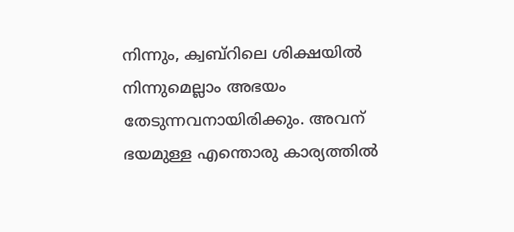നിന്നും, ക്വബ്റിലെ ശിക്ഷയില്‍ നിന്നുമെല്ലാം അഭയം തേടുന്നവനായിരിക്കും. അവന് ഭയമുള്ള എന്തൊരു കാര്യത്തില്‍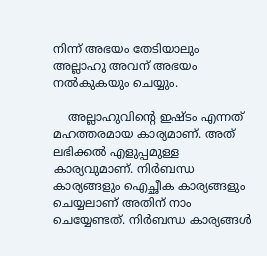നിന്ന് അഭയം തേടിയാലും അല്ലാഹു അവന് അഭയം നല്‍കുകയും ചെയ്യും.

    അല്ലാഹുവിന്‍റെ ഇഷ്ടം എന്നത് മഹത്തരമായ കാര്യമാണ്. അത് ലഭിക്കല്‍ എളുപ്പമുള്ള കാര്യവുമാണ്. നിര്‍ബന്ധ കാര്യങ്ങളും ഐച്ഛീക കാര്യങ്ങളും ചെയ്യലാണ് അതിന് നാം ചെയ്യേണ്ടത്. നിര്‍ബന്ധ കാര്യങ്ങള്‍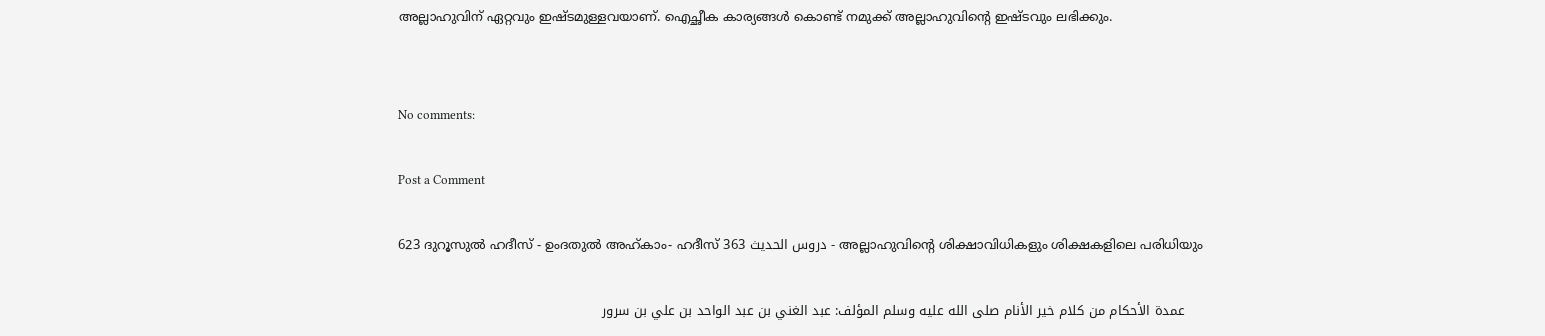അല്ലാഹുവിന് ഏറ്റവും ഇഷ്ടമുള്ളവയാണ്. ഐച്ഛീക കാര്യങ്ങള്‍ കൊണ്ട് നമുക്ക് അല്ലാഹുവിന്‍റെ ഇഷ്ടവും ലഭിക്കും.


No comments:

Post a Comment

623 ദുറൂസുല്‍ ഹദീസ് - ഉംദതുല്‍ അഹ്കാം- ഹദീസ് 363 دروس الحديث - അല്ലാഹുവിന്‍റെ ശിക്ഷാവിധികളും ശിക്ഷകളിലെ പരിധിയും

    عمدة الأحكام من كلام خير الأنام صلى الله عليه وسلم المؤلف: عبد الغني بن عبد الواحد بن علي بن سرور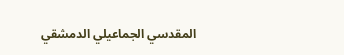المقدسي الجماعيلي الدمشقي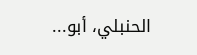الحنبلي، أبو...